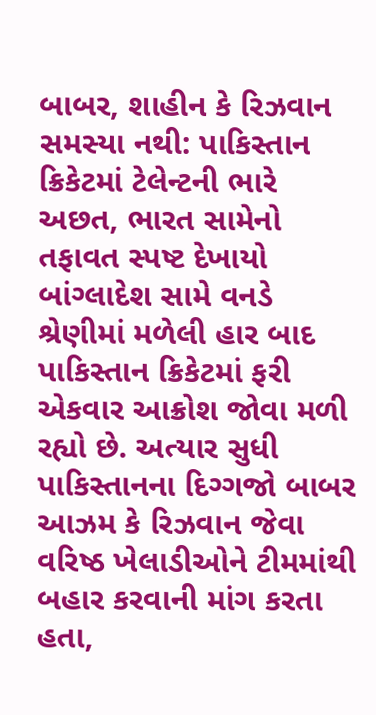બાબર, શાહીન કે રિઝવાન સમસ્યા નથી: પાકિસ્તાન ક્રિકેટમાં ટેલેન્ટની ભારે અછત, ભારત સામેનો તફાવત સ્પષ્ટ દેખાયો
બાંગ્લાદેશ સામે વનડે શ્રેણીમાં મળેલી હાર બાદ પાકિસ્તાન ક્રિકેટમાં ફરી એકવાર આક્રોશ જોવા મળી રહ્યો છે. અત્યાર સુધી પાકિસ્તાનના દિગ્ગજો બાબર આઝમ કે રિઝવાન જેવા વરિષ્ઠ ખેલાડીઓને ટીમમાંથી બહાર કરવાની માંગ કરતા હતા,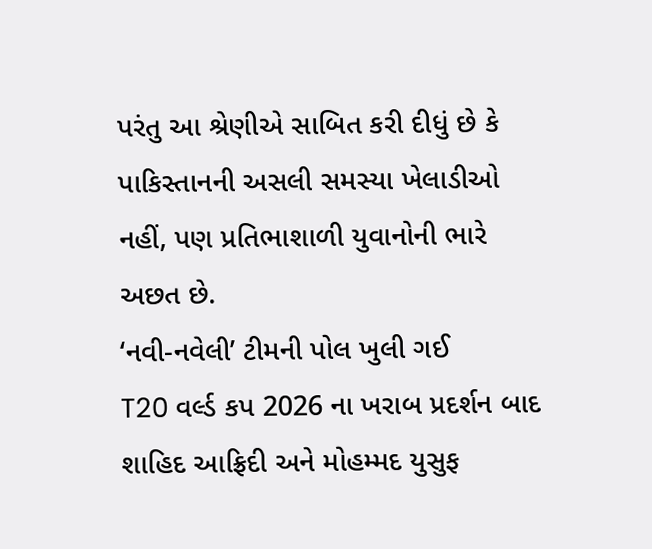પરંતુ આ શ્રેણીએ સાબિત કરી દીધું છે કે પાકિસ્તાનની અસલી સમસ્યા ખેલાડીઓ નહીં, પણ પ્રતિભાશાળી યુવાનોની ભારે અછત છે.
‘નવી-નવેલી’ ટીમની પોલ ખુલી ગઈ
T20 વર્લ્ડ કપ 2026 ના ખરાબ પ્રદર્શન બાદ શાહિદ આફ્રિદી અને મોહમ્મદ યુસુફ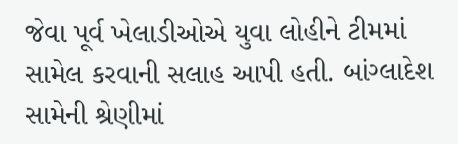જેવા પૂર્વ ખેલાડીઓએ યુવા લોહીને ટીમમાં સામેલ કરવાની સલાહ આપી હતી. બાંગ્લાદેશ સામેની શ્રેણીમાં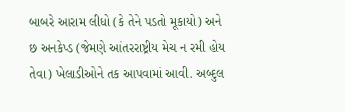બાબરે આરામ લીધો (કે તેને પડતો મૂકાયો) અને છ અનકેપ્ડ (જેમણે આંતરરાષ્ટ્રીય મેચ ન રમી હોય તેવા) ખેલાડીઓને તક આપવામાં આવી. અબ્દુલ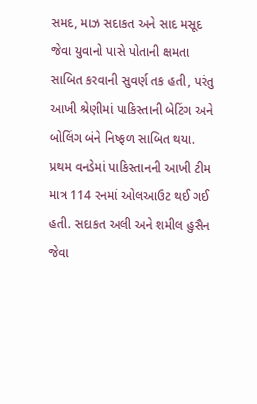સમદ, માઝ સદાકત અને સાદ મસૂદ જેવા યુવાનો પાસે પોતાની ક્ષમતા સાબિત કરવાની સુવર્ણ તક હતી, પરંતુ આખી શ્રેણીમાં પાકિસ્તાની બેટિંગ અને બોલિંગ બંને નિષ્ફળ સાબિત થયા.
પ્રથમ વનડેમાં પાકિસ્તાનની આખી ટીમ માત્ર 114 રનમાં ઓલઆઉટ થઈ ગઈ હતી. સદાકત અલી અને શમીલ હુસૈન જેવા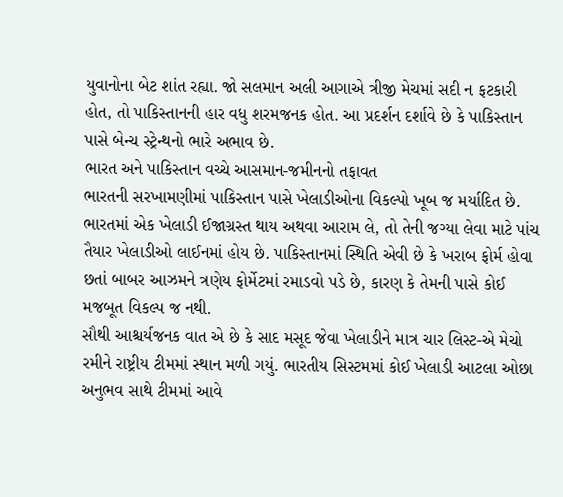યુવાનોના બેટ શાંત રહ્યા. જો સલમાન અલી આગાએ ત્રીજી મેચમાં સદી ન ફટકારી હોત, તો પાકિસ્તાનની હાર વધુ શરમજનક હોત. આ પ્રદર્શન દર્શાવે છે કે પાકિસ્તાન પાસે બેન્ચ સ્ટ્રેન્થનો ભારે અભાવ છે.
ભારત અને પાકિસ્તાન વચ્ચે આસમાન-જમીનનો તફાવત
ભારતની સરખામણીમાં પાકિસ્તાન પાસે ખેલાડીઓના વિકલ્પો ખૂબ જ મર્યાદિત છે. ભારતમાં એક ખેલાડી ઈજાગ્રસ્ત થાય અથવા આરામ લે, તો તેની જગ્યા લેવા માટે પાંચ તૈયાર ખેલાડીઓ લાઈનમાં હોય છે. પાકિસ્તાનમાં સ્થિતિ એવી છે કે ખરાબ ફોર્મ હોવા છતાં બાબર આઝમને ત્રણેય ફોર્મેટમાં રમાડવો પડે છે, કારણ કે તેમની પાસે કોઈ મજબૂત વિકલ્પ જ નથી.
સૌથી આશ્ચર્યજનક વાત એ છે કે સાદ મસૂદ જેવા ખેલાડીને માત્ર ચાર લિસ્ટ-એ મેચો રમીને રાષ્ટ્રીય ટીમમાં સ્થાન મળી ગયું. ભારતીય સિસ્ટમમાં કોઈ ખેલાડી આટલા ઓછા અનુભવ સાથે ટીમમાં આવે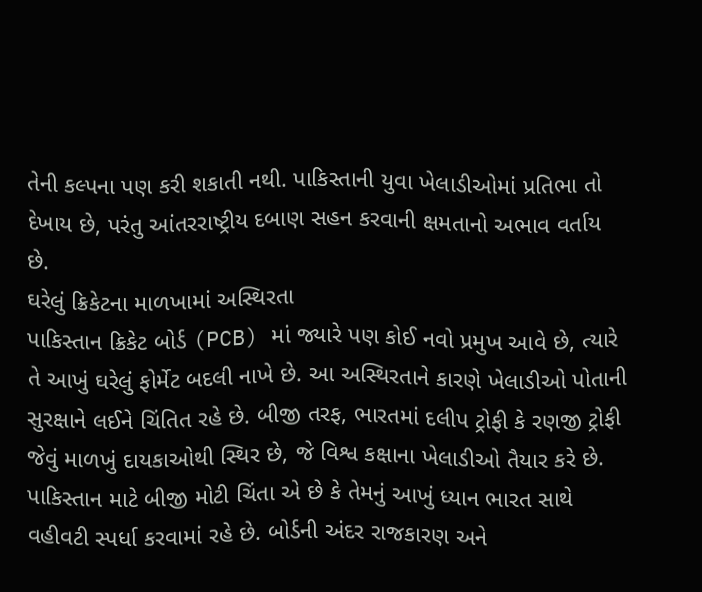તેની કલ્પના પણ કરી શકાતી નથી. પાકિસ્તાની યુવા ખેલાડીઓમાં પ્રતિભા તો દેખાય છે, પરંતુ આંતરરાષ્ટ્રીય દબાણ સહન કરવાની ક્ષમતાનો અભાવ વર્તાય છે.
ઘરેલું ક્રિકેટના માળખામાં અસ્થિરતા
પાકિસ્તાન ક્રિકેટ બોર્ડ (PCB) માં જ્યારે પણ કોઈ નવો પ્રમુખ આવે છે, ત્યારે તે આખું ઘરેલું ફોર્મેટ બદલી નાખે છે. આ અસ્થિરતાને કારણે ખેલાડીઓ પોતાની સુરક્ષાને લઈને ચિંતિત રહે છે. બીજી તરફ, ભારતમાં દલીપ ટ્રોફી કે રણજી ટ્રોફી જેવું માળખું દાયકાઓથી સ્થિર છે, જે વિશ્વ કક્ષાના ખેલાડીઓ તૈયાર કરે છે.
પાકિસ્તાન માટે બીજી મોટી ચિંતા એ છે કે તેમનું આખું ધ્યાન ભારત સાથે વહીવટી સ્પર્ધા કરવામાં રહે છે. બોર્ડની અંદર રાજકારણ અને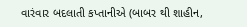વારંવાર બદલાતી કપ્તાનીએ (બાબર થી શાહીન,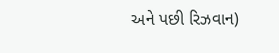અને પછી રિઝવાન)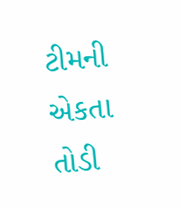ટીમની એકતા તોડી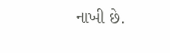નાખી છે.